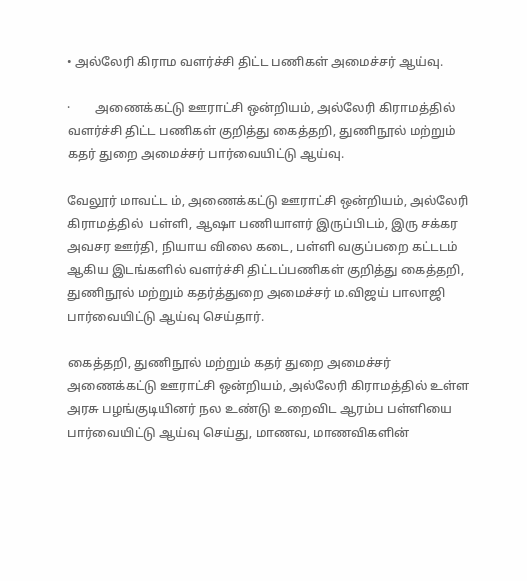• அல்லேரி கிராம வளர்ச்சி திட்ட பணிகள் அமைச்சர் ஆய்வு.

·        அணைக்கட்டு ஊராட்சி ஒன்றியம், அல்லேரி கிராமத்தில் வளர்ச்சி திட்ட பணிகள் குறித்து கைத்தறி, துணிநூல் மற்றும் கதர் துறை அமைச்சர் பார்வையிட்டு ஆய்வு.

வேலூர் மாவட்ட ம், அணைக்கட்டு ஊராட்சி ஒன்றியம், அல்லேரி கிராமத்தில்  பள்ளி, ஆஷா பணியாளர் இருப்பிடம், இரு சக்கர அவசர ஊர்தி, நியாய விலை கடை, பள்ளி வகுப்பறை கட்டடம் ஆகிய இடங்களில் வளர்ச்சி திட்டப்பணிகள் குறித்து கைத்தறி, துணிநூல் மற்றும் கதர்த்துறை அமைச்சர் ம.விஜய் பாலாஜி பார்வையிட்டு ஆய்வு செய்தார்.

கைத்தறி, துணிநூல் மற்றும் கதர் துறை அமைச்சர் அணைக்கட்டு ஊராட்சி ஒன்றியம், அல்லேரி கிராமத்தில் உள்ள அரசு பழங்குடியினர் நல உண்டு உறைவிட ஆரம்ப பள்ளியை பார்வையிட்டு ஆய்வு செய்து, மாணவ, மாணவிகளின்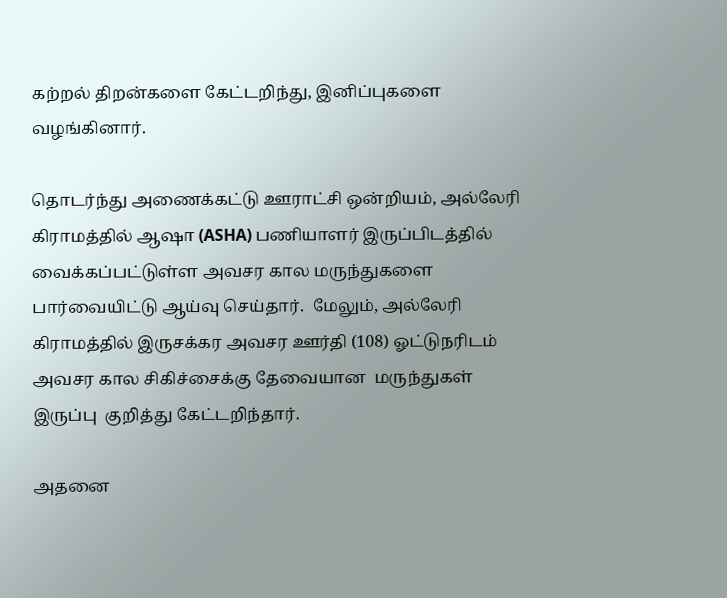கற்றல் திறன்களை கேட்டறிந்து, இனிப்புகளை வழங்கினார்.

தொடர்ந்து அணைக்கட்டு ஊராட்சி ஒன்றியம், அல்லேரி கிராமத்தில் ஆஷா (ASHA) பணியாளர் இருப்பிடத்தில் வைக்கப்பட்டுள்ள அவசர கால மருந்துகளை பார்வையிட்டு ஆய்வு செய்தார்.  மேலும், அல்லேரி கிராமத்தில் இருசக்கர அவசர ஊர்தி (108) ஓட்டுநரிடம் அவசர கால சிகிச்சைக்கு தேவையான  மருந்துகள்  இருப்பு  குறித்து கேட்டறிந்தார்.

அதனை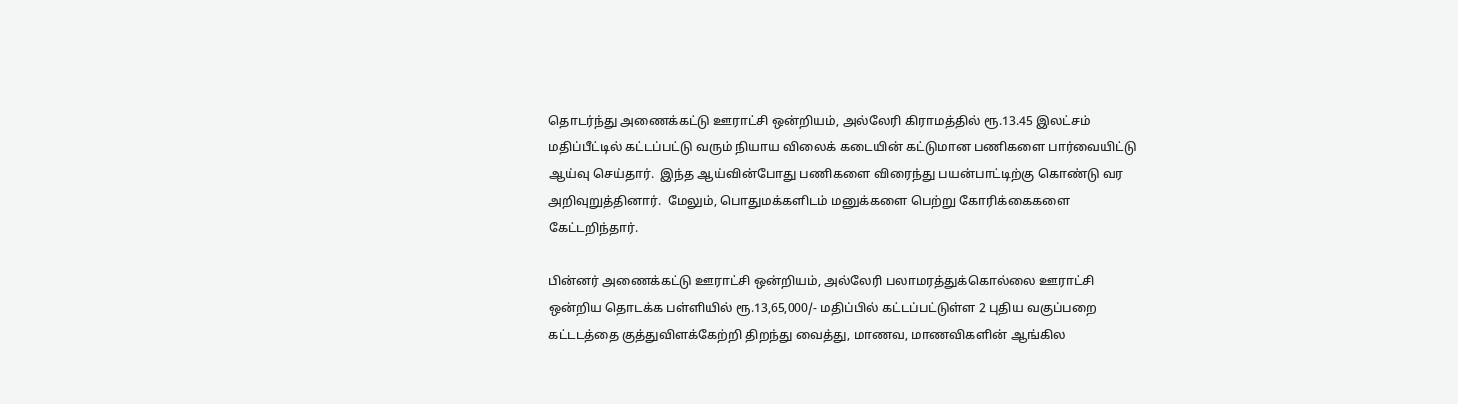தொடர்ந்து அணைக்கட்டு ஊராட்சி ஒன்றியம், அல்லேரி கிராமத்தில் ரூ.13.45 இலட்சம் மதிப்பீட்டில் கட்டப்பட்டு வரும் நியாய விலைக் கடையின் கட்டுமான பணிகளை பார்வையிட்டு ஆய்வு செய்தார்.  இந்த ஆய்வின்போது பணிகளை விரைந்து பயன்பாட்டிற்கு கொண்டு வர அறிவுறுத்தினார்.  மேலும், பொதுமக்களிடம் மனுக்களை பெற்று கோரிக்கைகளை கேட்டறிந்தார்.

பின்னர் அணைக்கட்டு ஊராட்சி ஒன்றியம், அல்லேரி பலாமரத்துக்கொல்லை ஊராட்சி ஒன்றிய தொடக்க பள்ளியில் ரூ.13,65,000/- மதிப்பில் கட்டப்பட்டுள்ள 2 புதிய வகுப்பறை கட்டடத்தை குத்துவிளக்கேற்றி திறந்து வைத்து, மாணவ, மாணவிகளின் ஆங்கில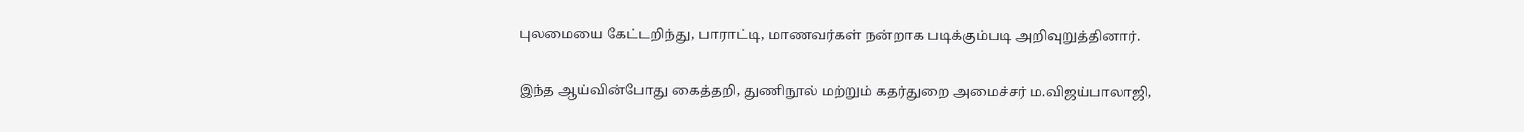புலமையை கேட்டறிந்து, பாராட்டி, மாணவர்கள் நன்றாக படிக்கும்படி அறிவுறுத்தினார்.

இந்த ஆய்வின்போது கைத்தறி, துணிநூல் மற்றும் கதர்துறை அமைச்சர் ம.விஜய்பாலாஜி,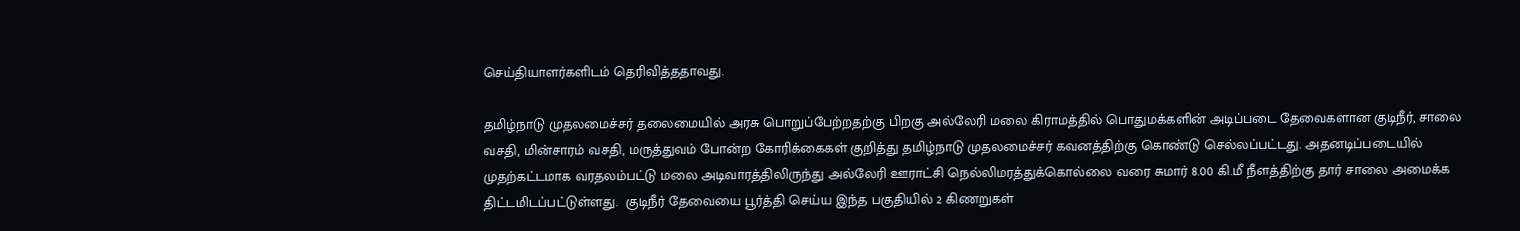செய்தியாளர்களிடம் தெரிவித்ததாவது.

தமிழ்நாடு முதலமைச்சர் தலைமையில் அரசு பொறுப்பேற்றதற்கு பிறகு அல்லேரி மலை கிராமத்தில் பொதுமக்களின் அடிப்படை தேவைகளான குடிநீர், சாலை வசதி, மின்சாரம் வசதி, மருத்துவம் போன்ற கோரிக்கைகள் குறித்து தமிழ்நாடு முதலமைச்சர் கவனத்திற்கு கொண்டு செல்லப்பட்டது. அதனடிப்படையில் முதற்கட்டமாக வரதலம்பட்டு மலை அடிவாரத்திலிருந்து அல்லேரி ஊராட்சி நெல்லிமரத்துக்கொல்லை வரை சுமார் 8.00 கி.மீ நீளத்திற்கு தார் சாலை அமைக்க திட்டமிடப்பட்டுள்ளது.  குடிநீர் தேவையை பூர்த்தி செய்ய இந்த பகுதியில் 2 கிணறுகள்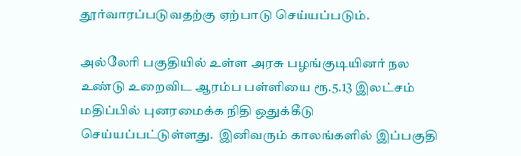தூர்வாரப்படுவதற்கு ஏற்பாடு செய்யப்படும்.

அல்லேரி பகுதியில் உள்ள அரசு பழங்குடியினர் நல உண்டு உறைவிட ஆரம்ப பள்ளியை ரூ.5.13 இலட்சம் மதிப்பில் புனரமைக்க நிதி ஒதுக்கீடு செய்யப்பட்டுள்ளது.  இனிவரும் காலங்களில் இப்பகுதி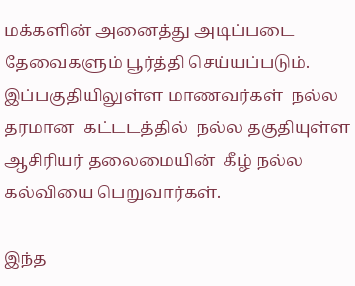மக்களின் அனைத்து அடிப்படை தேவைகளும் பூர்த்தி செய்யப்படும். இப்பகுதியிலுள்ள மாணவர்கள்  நல்ல தரமான  கட்டடத்தில்  நல்ல தகுதியுள்ள ஆசிரியர் தலைமையின்  கீழ் நல்ல கல்வியை பெறுவார்கள்.

இந்த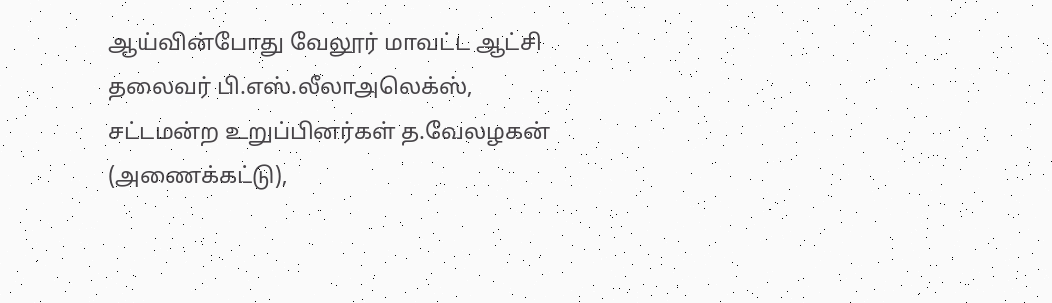ஆய்வின்போது வேலூர் மாவட்ட ஆட்சி தலைவர் பி.எஸ்.லீலாஅலெக்ஸ், சட்டமன்ற உறுப்பினர்கள் த.வேலழகன் (அணைக்கட்டு),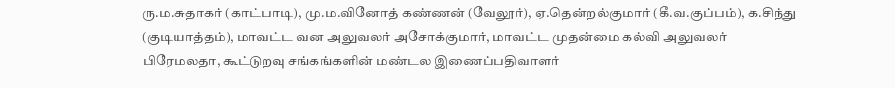ரு.ம.சுதாகர் (காட்பாடி), மு.ம.வினோத் கண்ணன் (வேலூர்), ஏ.தென்றல்குமார் (கீ.வ.குப்பம்), க.சிந்து (குடியாத்தம்), மாவட்ட வன அலுவலர் அசோக்குமார், மாவட்ட முதன்மை கல்வி அலுவலர் பிரேமலதா, கூட்டுறவு சங்கங்களின் மண்டல இணைப்பதிவாளர்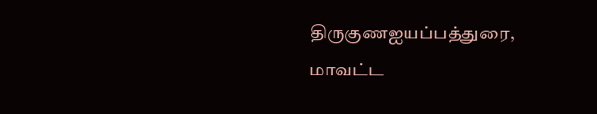திருகுணஐயப்பத்துரை, மாவட்ட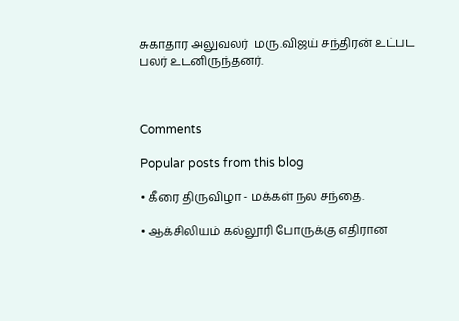சுகாதார அலுவலர்  மரு.விஜய் சந்திரன் உட்பட பலர் உடனிருந்தனர்.



Comments

Popular posts from this blog

• கீரை திருவிழா - மக்கள் நல சந்தை.

• ஆக்சிலியம் கல்லூரி போருக்கு எதிரான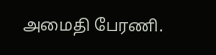அமைதி பேரணி.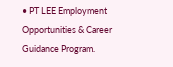• PT LEE Employment Opportunities & Career Guidance Program.